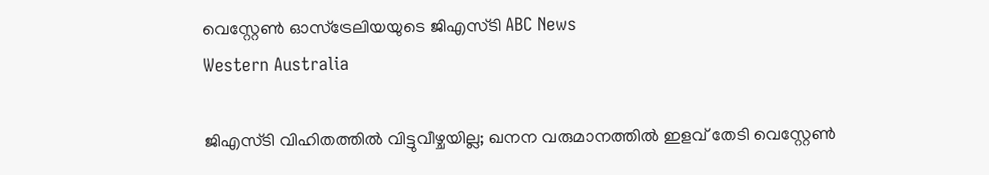വെസ്റ്റേൺ ഓസ്‌ട്രേലിയയുടെ ജിഎസ്ടി ABC News
Western Australia

ജിഎസ്ടി വിഹിതത്തിൽ വിട്ടുവീഴ്ചയില്ല; ഖനന വരുമാനത്തിൽ ഇളവ് തേടി വെസ്റ്റേൺ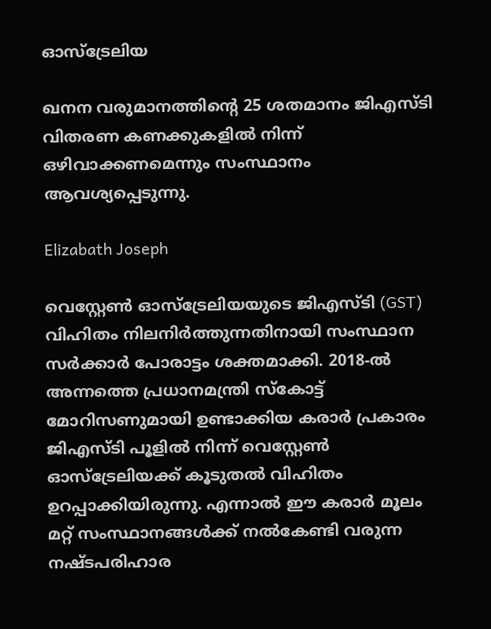ഓസ്‌ട്രേലിയ

ഖനന വരുമാനത്തിന്റെ 25 ശതമാനം ജിഎസ്ടി വിതരണ കണക്കുകളിൽ നിന്ന് ഒഴിവാക്കണമെന്നും സംസ്ഥാനം ആവശ്യപ്പെടുന്നു.

Elizabath Joseph

വെസ്റ്റേൺ ഓസ്‌ട്രേലിയയുടെ ജിഎസ്ടി (GST) വിഹിതം നിലനിർത്തുന്നതിനായി സംസ്ഥാന സർക്കാർ പോരാട്ടം ശക്തമാക്കി. 2018-ൽ അന്നത്തെ പ്രധാനമന്ത്രി സ്കോട്ട് മോറിസണുമായി ഉണ്ടാക്കിയ കരാർ പ്രകാരം ജിഎസ്ടി പൂളിൽ നിന്ന് വെസ്റ്റേൺ ഓസ്‌ട്രേലിയക്ക് കൂടുതൽ വിഹിതം ഉറപ്പാക്കിയിരുന്നു. എന്നാൽ ഈ കരാർ മൂലം മറ്റ് സംസ്ഥാനങ്ങൾക്ക് നൽകേണ്ടി വരുന്ന നഷ്ടപരിഹാര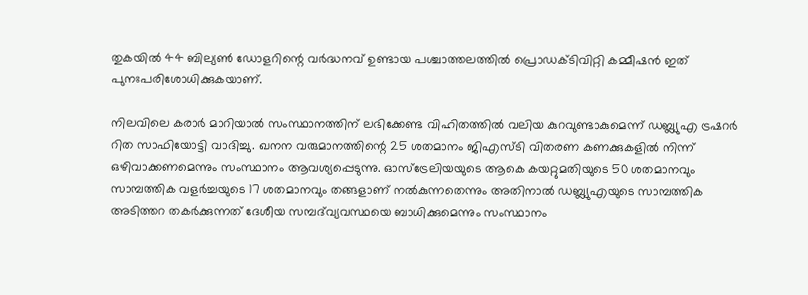തുകയിൽ 44 ബില്യൺ ഡോളറിന്റെ വർദ്ധനവ് ഉണ്ടായ പശ്ചാത്തലത്തിൽ പ്രൊഡക്ടിവിറ്റി കമ്മീഷൻ ഇത് പുനഃപരിശോധിക്കുകയാണ്.

നിലവിലെ കരാർ മാറിയാൽ സംസ്ഥാനത്തിന് ലഭിക്കേണ്ട വിഹിതത്തിൽ വലിയ കുറവുണ്ടാകുമെന്ന് ഡബ്ല്യുഎ ട്രഷറർ റിത സാഫിയോട്ടി വാദിച്ചു. ഖനന വരുമാനത്തിന്റെ 25 ശതമാനം ജിഎസ്ടി വിതരണ കണക്കുകളിൽ നിന്ന് ഒഴിവാക്കണമെന്നും സംസ്ഥാനം ആവശ്യപ്പെടുന്നു. ഓസ്‌ട്രേലിയയുടെ ആകെ കയറ്റുമതിയുടെ 50 ശതമാനവും സാമ്പത്തിക വളർച്ചയുടെ 17 ശതമാനവും തങ്ങളാണ് നൽകുന്നതെന്നും അതിനാൽ ഡബ്ല്യുഎയുടെ സാമ്പത്തിക അടിത്തറ തകർക്കുന്നത് ദേശീയ സമ്പദ്‌വ്യവസ്ഥയെ ബാധിക്കുമെന്നും സംസ്ഥാനം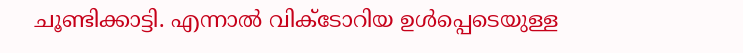ചൂണ്ടിക്കാട്ടി. എന്നാൽ വിക്ടോറിയ ഉൾപ്പെടെയുള്ള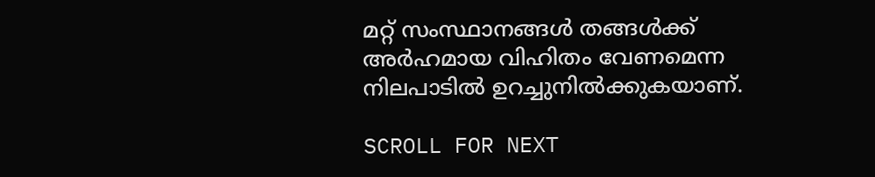മറ്റ് സംസ്ഥാനങ്ങൾ തങ്ങൾക്ക് അർഹമായ വിഹിതം വേണമെന്ന നിലപാടിൽ ഉറച്ചുനിൽക്കുകയാണ്.

SCROLL FOR NEXT